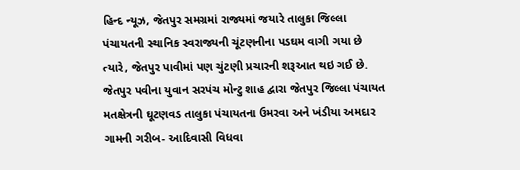હિન્દ ન્યૂઝ, જેતપુર સમગ્રમાં રાજ્યમાં જયારે તાલુકા જિલ્લા પંચાયતની સ્થાનિક સ્વરાજ્યની ચૂંટણનીના પડઘમ વાગી ગયા છે ત્યારે, જેતપુર પાવીમાં પણ ચુંટણી પ્રચારની શરૂઆત થઇ ગઈ છે. જેતપુર પવીના યુવાન સરપંચ મોન્ટુ શાહ દ્વારા જેતપુર જિલ્લા પંચાયત મતક્ષેત્રની ઘૂટણવડ તાલુકા પંચાયતના ઉમરવા અને ખંડીયા અમદાર ગામની ગરીબ- આદિવાસી વિધવા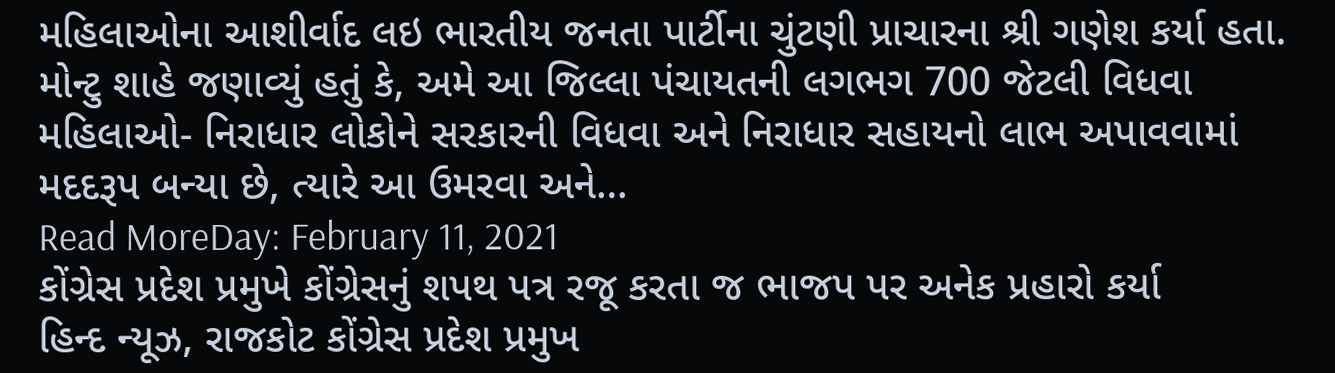મહિલાઓના આશીર્વાદ લઇ ભારતીય જનતા પાર્ટીના ચુંટણી પ્રાચારના શ્રી ગણેશ કર્યા હતા. મોન્ટુ શાહે જણાવ્યું હતું કે, અમે આ જિલ્લા પંચાયતની લગભગ 700 જેટલી વિધવા મહિલાઓ- નિરાધાર લોકોને સરકારની વિધવા અને નિરાધાર સહાયનો લાભ અપાવવામાં મદદરૂપ બન્યા છે, ત્યારે આ ઉમરવા અને…
Read MoreDay: February 11, 2021
કોંગ્રેસ પ્રદેશ પ્રમુખે કોંગ્રેસનું શપથ પત્ર રજૂ કરતા જ ભાજપ પર અનેક પ્રહારો કર્યા
હિન્દ ન્યૂઝ, રાજકોટ કોંગ્રેસ પ્રદેશ પ્રમુખ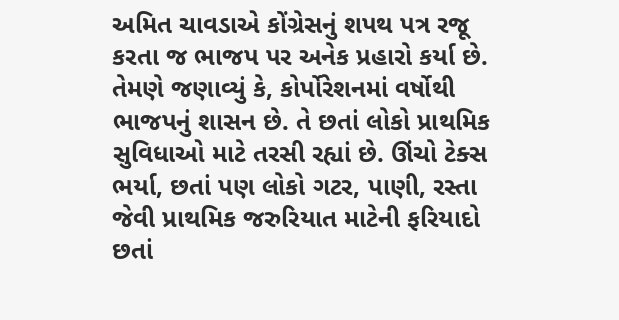અમિત ચાવડાએ કોંગ્રેસનું શપથ પત્ર રજૂ કરતા જ ભાજપ પર અનેક પ્રહારો કર્યા છે. તેમણે જણાવ્યું કે, કોર્પોરેશનમાં વર્ષોથી ભાજપનું શાસન છે. તે છતાં લોકો પ્રાથમિક સુવિધાઓ માટે તરસી રહ્યાં છે. ઊંચો ટેક્સ ભર્યા, છતાં પણ લોકો ગટર, પાણી, રસ્તા જેવી પ્રાથમિક જરુરિયાત માટેની ફરિયાદો છતાં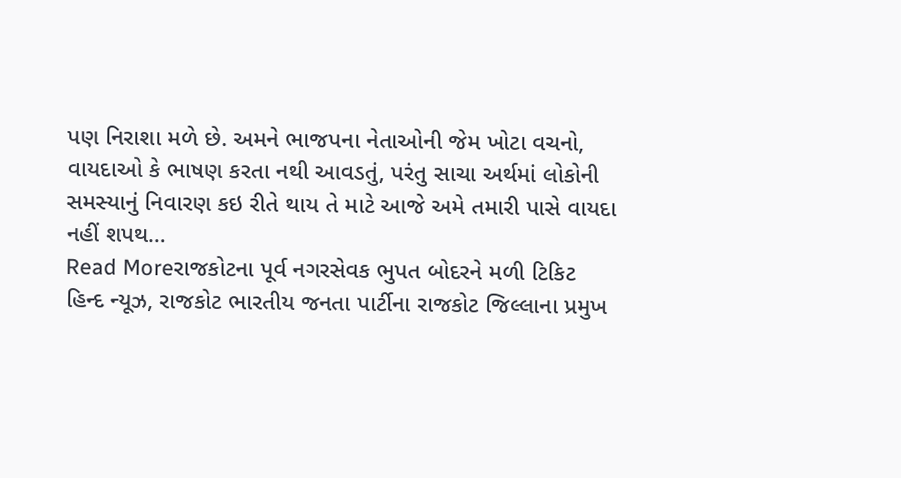પણ નિરાશા મળે છે. અમને ભાજપના નેતાઓની જેમ ખોટા વચનો, વાયદાઓ કે ભાષણ કરતા નથી આવડતું, પરંતુ સાચા અર્થમાં લોકોની સમસ્યાનું નિવારણ કઇ રીતે થાય તે માટે આજે અમે તમારી પાસે વાયદા નહીં શપથ…
Read Moreરાજકોટના પૂર્વ નગરસેવક ભુપત બોદરને મળી ટિકિટ
હિન્દ ન્યૂઝ, રાજકોટ ભારતીય જનતા પાર્ટીના રાજકોટ જિલ્લાના પ્રમુખ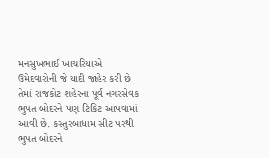મનસુખભાઈ ખાચરિયાએ ઉમેદવારોની જે યાદી જાહેર કરી છે તેમાં રાજકોટ શહેરના પૂર્વ નગરસેવક ભુપત બોદરને પણ ટિકિટ આપવામાં આવી છે. કસ્તુરબાધામ સીટ પરથી ભુપત બોદરને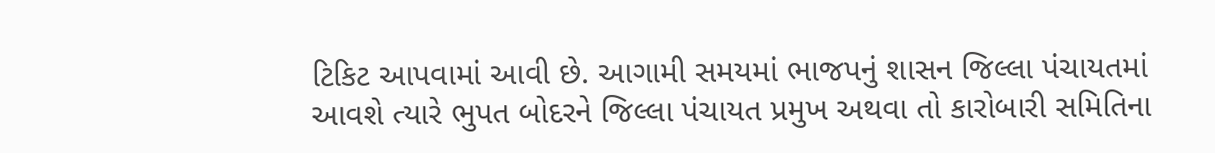ટિકિટ આપવામાં આવી છે. આગામી સમયમાં ભાજપનું શાસન જિલ્લા પંચાયતમાં આવશે ત્યારે ભુપત બોદરને જિલ્લા પંચાયત પ્રમુખ અથવા તો કારોબારી સમિતિના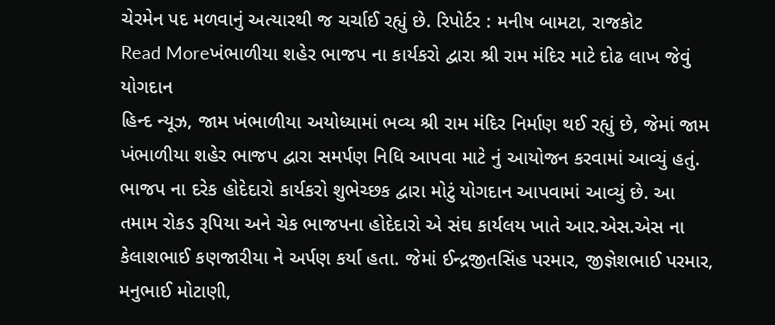ચેરમેન પદ મળવાનું અત્યારથી જ ચર્ચાઈ રહ્યું છે. રિપોર્ટર : મનીષ બામટા, રાજકોટ
Read Moreખંભાળીયા શહેર ભાજપ ના કાર્યકરો દ્વારા શ્રી રામ મંદિર માટે દોઢ લાખ જેવું યોગદાન
હિન્દ ન્યૂઝ, જામ ખંભાળીયા અયોધ્યામાં ભવ્ય શ્રી રામ મંદિર નિર્માણ થઈ રહ્યું છે, જેમાં જામ ખંભાળીયા શહેર ભાજપ દ્વારા સમર્પણ નિધિ આપવા માટે નું આયોજન કરવામાં આવ્યું હતું. ભાજપ ના દરેક હોદેદારો કાર્યકરો શુભેચ્છક દ્વારા મોટું યોગદાન આપવામાં આવ્યું છે. આ તમામ રોકડ રૂપિયા અને ચેક ભાજપના હોદેદારો એ સંઘ કાર્યલય ખાતે આર.એસ.એસ ના કેલાશભાઈ કણજારીયા ને અર્પણ કર્યા હતા. જેમાં ઈન્દ્રજીતસિંહ પરમાર, જીજ્ઞેશભાઈ પરમાર, મનુભાઈ મોટાણી,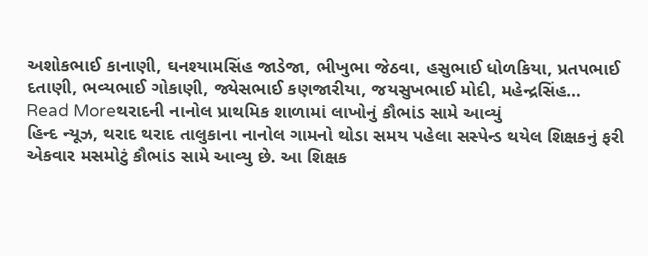અશોકભાઈ કાનાણી, ઘનશ્યામસિંહ જાડેજા, ભીખુભા જેઠવા, હસુભાઈ ધોળકિયા, પ્રતપભાઈ દતાણી, ભવ્યભાઈ ગોકાણી, જ્યેસભાઈ કણજારીયા, જયસુખભાઈ મોદી, મહેન્દ્રસિંહ…
Read Moreથરાદની નાનોલ પ્રાથમિક શાળામાં લાખોનું કૌભાંડ સામે આવ્યું
હિન્દ ન્યૂઝ, થરાદ થરાદ તાલુકાના નાનોલ ગામનો થોડા સમય પહેલા સસ્પેન્ડ થયેલ શિક્ષકનું ફરી એકવાર મસમોટું કૌભાંડ સામે આવ્યુ છે. આ શિક્ષક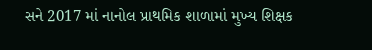સને 2017 માં નાનોલ પ્રાથમિક શાળામાં મુખ્ય શિક્ષક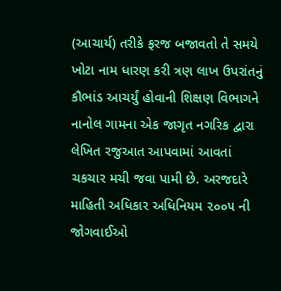(આચાર્ય) તરીકે ફરજ બજાવતો તે સમયે ખોટા નામ ધારણ કરી ત્રણ લાખ ઉપરાંતનું કૌભાંડ આચર્યું હોવાની શિક્ષણ વિભાગને નાનોલ ગામના એક જાગૃત નગરિક દ્વારા લેખિત રજુઆત આપવામાં આવતાં ચકચાર મચી જવા પામી છે. અરજદારે માહિતી અધિકાર અધિનિયમ ૨૦૦૫ ની જોગવાઈઓ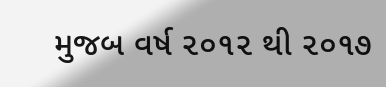મુજબ વર્ષ ૨૦૧૨ થી ૨૦૧૭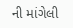ની માંગેલી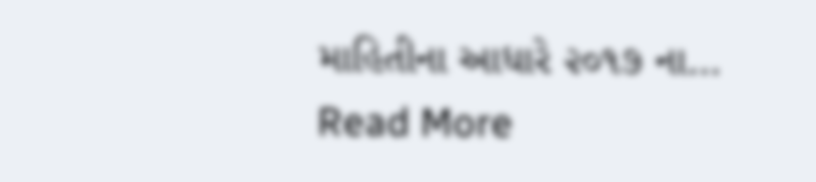માહિતીના આધારે ૨૦૧૭ ના…
Read More